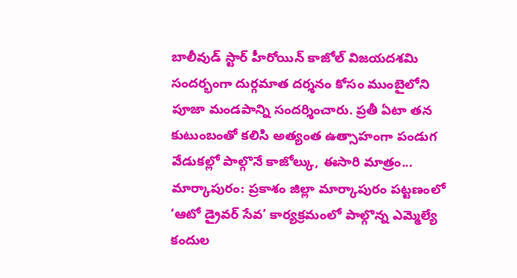బాలీవుడ్ స్టార్ హీరోయిన్ కాజోల్ విజయదశమి సందర్భంగా దుర్గమాత దర్శనం కోసం ముంబైలోని పూజా మండపాన్ని సందర్శించారు. ప్రతీ ఏటా తన కుటుంబంతో కలిసి అత్యంత ఉత్సాహంగా పండుగ వేడుకల్లో పాల్గొనే కాజోల్కు, ఈసారి మాత్రం...
మార్కాపురం: ప్రకాశం జిల్లా మార్కాపురం పట్టణంలో ‘ఆటో డ్రైవర్ సేవ’ కార్యక్రమంలో పాల్గొన్న ఎమ్మెల్యే కందుల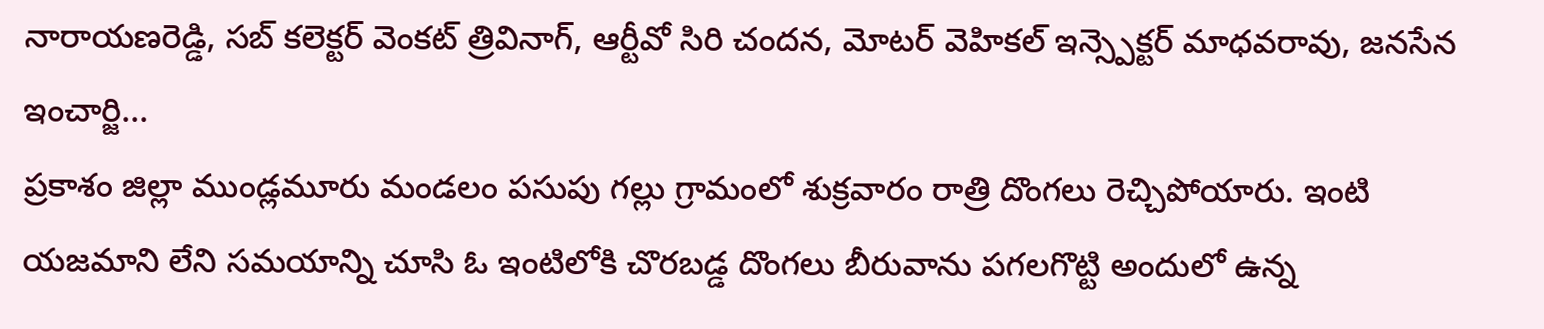నారాయణరెడ్డి, సబ్ కలెక్టర్ వెంకట్ త్రివినాగ్, ఆర్టీవో సిరి చందన, మోటర్ వెహికల్ ఇన్స్పెక్టర్ మాధవరావు, జనసేన ఇంచార్జి...
ప్రకాశం జిల్లా ముండ్లమూరు మండలం పసుపు గల్లు గ్రామంలో శుక్రవారం రాత్రి దొంగలు రెచ్చిపోయారు. ఇంటి యజమాని లేని సమయాన్ని చూసి ఓ ఇంటిలోకి చొరబడ్డ దొంగలు బీరువాను పగలగొట్టి అందులో ఉన్న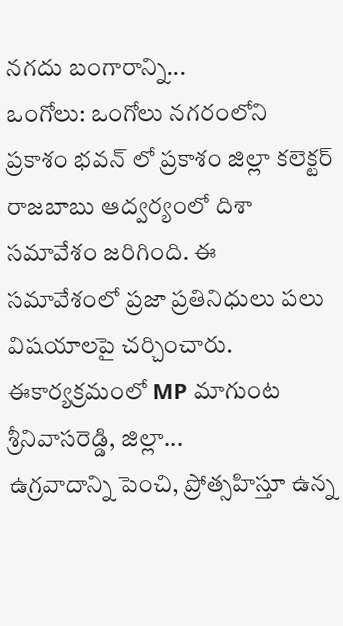నగదు బంగారాన్ని...
ఒంగోలు: ఒంగోలు నగరంలోని ప్రకాశం భవన్ లో ప్రకాశం జిల్లా కలెక్టర్ రాజబాబు ఆద్వర్యంలో దిశా సమావేశం జరిగింది. ఈ సమావేశంలో ప్రజా ప్రతినిధులు పలు విషయాలపై చర్చించారు. ఈకార్యక్రమంలో MP మాగుంట శ్రీనివాసరెడ్డి, జిల్లా...
ఉగ్రవాదాన్ని పెంచి, ప్రోత్సహిస్తూ ఉన్న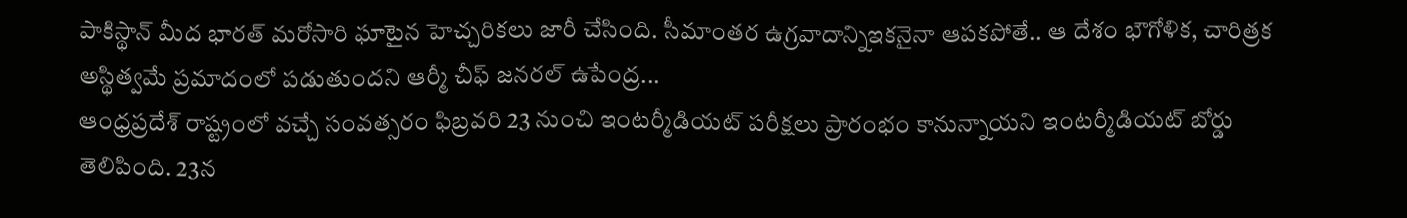పాకిస్థాన్ మీద భారత్ మరోసారి ఘాటైన హెచ్చరికలు జారీ చేసింది. సీమాంతర ఉగ్రవాదాన్నిఇకనైనా ఆపకపోతే.. ఆ దేశం భౌగోళిక, చారిత్రక అస్థిత్వమే ప్రమాదంలో పడుతుందని ఆర్మీ చీఫ్ జనరల్ ఉపేంద్ర...
ఆంధ్రప్రదేశ్ రాష్ట్రంలో వచ్చే సంవత్సరం ఫిబ్రవరి 23 నుంచి ఇంటర్మీడియట్ పరీక్షలు ప్రారంభం కానున్నాయని ఇంటర్మీడియట్ బోర్డు తెలిపింది. 23న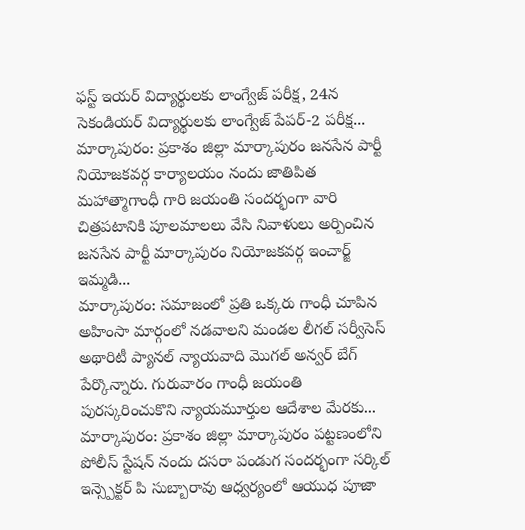ఫస్ట్ ఇయర్ విద్యార్థులకు లాంగ్వేజ్ పరీక్ష, 24న సెకండియర్ విద్యార్థులకు లాంగ్వేజ్ పేపర్-2 పరీక్ష...
మార్కాపురం: ప్రకాశం జిల్లా మార్కాపురం జనసేన పార్టీ నియోజకవర్గ కార్యాలయం నందు జాతిపిత మహాత్మాగాంధీ గారి జయంతి సందర్భంగా వారి చిత్రపటానికి పూలమాలలు వేసి నివాళులు అర్పించిన జనసేన పార్టీ మార్కాపురం నియోజకవర్గ ఇంచార్జ్ ఇమ్మడి...
మార్కాపురం: సమాజంలో ప్రతి ఒక్కరు గాంధీ చూపిన అహింసా మార్గంలో నడవాలని మండల లీగల్ సర్వీసెస్ అథారిటీ ప్యానల్ న్యాయవాది మొగల్ అన్వర్ బేగ్ పేర్కొన్నారు. గురువారం గాంధీ జయంతి పురస్కరించుకొని న్యాయమూర్తుల ఆదేశాల మేరకు...
మార్కాపురం: ప్రకాశం జిల్లా మార్కాపురం పట్టణంలోని పోలీస్ స్టేషన్ నందు దసరా పండుగ సందర్భంగా సర్కిల్ ఇన్స్పెక్టర్ పి సుబ్బారావు ఆధ్వర్యంలో ఆయుధ పూజా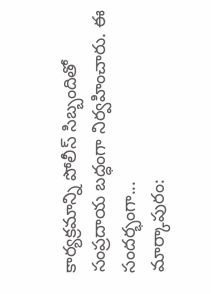కార్యక్రమాన్ని పోలీస్ సిబ్బందితో సంప్రదాయ బద్ధంగా నిర్వహించారు. ఈ సందర్భంగా...
మార్కాపురం: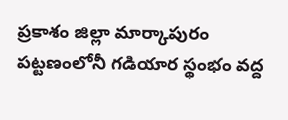ప్రకాశం జిల్లా మార్కాపురం పట్టణంలోనీ గడియార స్థంభం వద్ద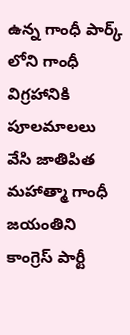ఉన్న గాంధీ పార్క్ లోని గాంధీ విగ్రహానికి పూలమాలలు వేసి జాతిపిత మహాత్మా గాంధీ జయంతిని కాంగ్రెస్ పార్టీ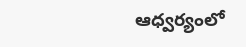ఆధ్వర్యంలో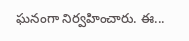ఘనంగా నిర్వహించారు. ఈ...